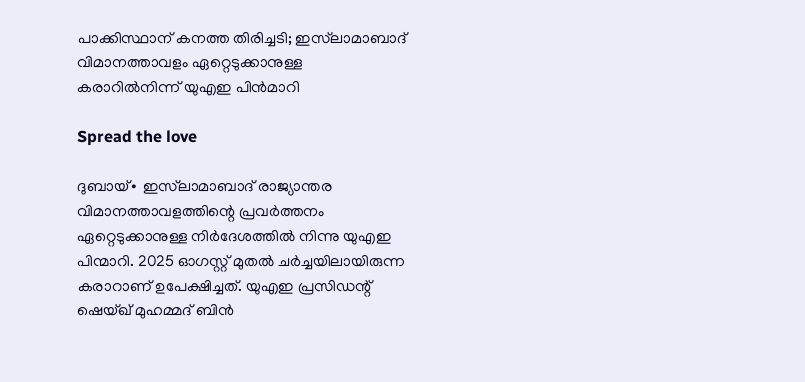പാക്കിസ്ഥാന് കനത്ത തിരിച്ചടി; ഇസ്‌ലാമാബാദ് വിമാനത്താവളം ഏറ്റെടുക്കാനുള്ള കരാറിൽനിന്ന് യുഎഇ പിൻമാറി

Spread the love

ദുബായ്∙ ഇസ്‌ലാമാബാദ് രാജ്യാന്തര വിമാനത്താവളത്തിന്റെ പ്രവർത്തനം ഏറ്റെടുക്കാനുള്ള നിർദേശത്തിൽ നിന്നു യുഎഇ പിന്മാറി. 2025 ഓഗസ്റ്റ് മുതൽ ചർച്ചയിലായിരുന്ന കരാറാണ് ഉപേക്ഷിച്ചത്. യുഎഇ പ്രസിഡന്റ് ഷെയ്ഖ് മുഹമ്മദ് ബിൻ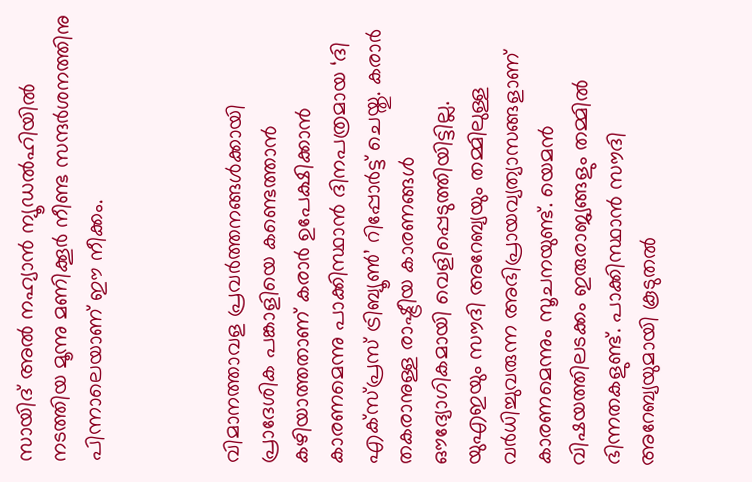സായിദ് അൽ നഹ്യാൻ ന്യൂഡൽഹിയിൽ നടത്തിയ മൂന്നു മണിക്കൂർ നീണ്ട സന്ദർശനത്തിനു പിന്നാലെയാണ് ഈ നീക്കം.



വിമാനത്താവള പ്രവർത്തനങ്ങൾക്കായി പ്രാദേശിക പങ്കാളിയെ കണ്ടെത്താൻ കഴിയാത്തതാണ് കരാർ ഉപേക്ഷിക്കാൻ കാരണമെന്നു പാക്കിസ്ഥാൻ ദിനപത്രമായ ‘ദി എക്സ്പ്രസ് ട്രിബ്യൂൺ’ റിപ്പോർട്ട് ചെയ്തു. കരാർ തകരാനുള്ള രാഷ്ട്രീയ കാരണങ്ങൾ ഔദ്യോഗികമായി വെളിപ്പെടുത്തിയിട്ടില്ല. യുഎഇയും സൗദി അറേബ്യയും തമ്മിലുള്ള വർധിച്ചുവരുന്ന അഭിപ്രായവ്യത്യാസങ്ങളാണ് കാരണമെന്നും സൂചനയുണ്ട്. യെമൻ വിഷയത്തിലടക്കം ഇരുരാജ്യങ്ങളും തമ്മിൽ ഭിന്നതകളുണ്ട്. പാക്കിസ്ഥാൻ സൗദി അറേബ്യയുമായി കൂടുതൽ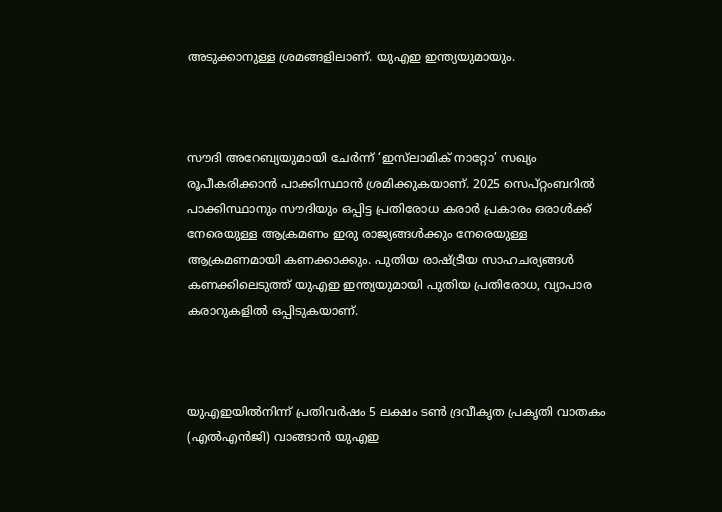അടുക്കാനുള്ള ശ്രമങ്ങളിലാണ്. യുഎഇ ഇന്ത്യയുമായും.



സൗദി അറേബ്യയുമായി ചേർന്ന് ‘ഇസ്‌ലാമിക് നാറ്റോ’ സഖ്യം രൂപീകരിക്കാൻ പാക്കിസ്ഥാൻ ശ്രമിക്കുകയാണ്. 2025 സെപ്റ്റംബറിൽ പാക്കിസ്ഥാനും സൗദിയും ഒപ്പിട്ട പ്രതിരോധ കരാർ പ്രകാരം ഒരാൾക്ക് നേരെയുള്ള ആക്രമണം ഇരു രാജ്യങ്ങൾക്കും നേരെയുള്ള ആക്രമണമായി കണക്കാക്കും. പുതിയ രാഷ്ട്രീയ സാഹചര്യങ്ങൾ കണക്കിലെടുത്ത് യുഎഇ ഇന്ത്യയുമായി പുതിയ പ്രതിരോധ, വ്യാപാര കരാറുകളിൽ ഒപ്പിടുകയാണ്.



യുഎഇയിൽനിന്ന് പ്രതിവർഷം 5 ലക്ഷം ടൺ ദ്രവീകൃത പ്രകൃതി വാതകം (എൽഎൻജി) വാങ്ങാൻ യുഎഇ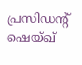പ്രസിഡന്റ് ഷെയ്ഖ്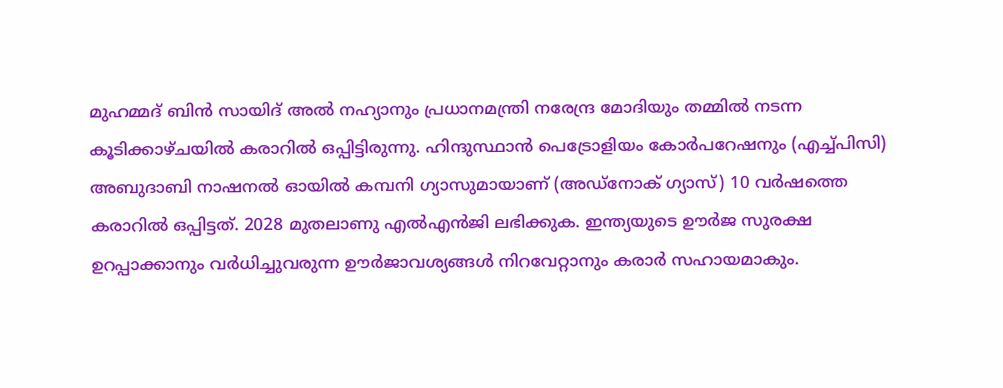മുഹമ്മദ് ബിൻ സായിദ് അൽ നഹ്യാനും പ്രധാനമന്ത്രി നരേന്ദ്ര മോദിയും തമ്മിൽ നടന്ന കൂടിക്കാഴ്ചയിൽ കരാറിൽ ഒപ്പിട്ടിരുന്നു. ഹിന്ദുസ്ഥാൻ പെട്രോളിയം കോർപറേഷനും (എച്ച്പിസി) അബുദാബി നാഷനൽ ഓയിൽ കമ്പനി ഗ്യാസുമായാണ് (അഡ്നോക് ഗ്യാസ്) 10 വർഷത്തെ കരാറിൽ ഒപ്പിട്ടത്. 2028 മുതലാണു എൽഎൻജി ലഭിക്കുക. ഇന്ത്യയുടെ ഊർജ സുരക്ഷ ഉറപ്പാക്കാനും വർധിച്ചുവരുന്ന ഊർജാവശ്യങ്ങൾ നിറവേറ്റാനും കരാർ സഹായമാകും.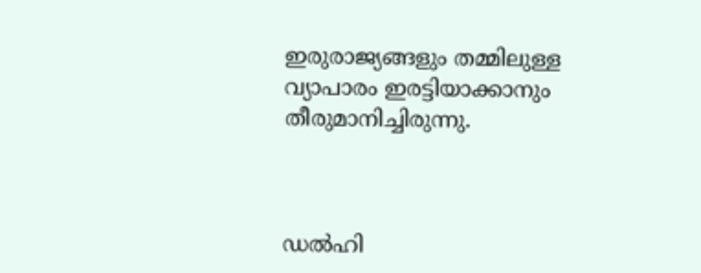ഇരുരാജ്യങ്ങളും തമ്മിലുള്ള വ്യാപാരം ഇരട്ടിയാക്കാനും തീരുമാനിച്ചിരുന്നു.



ഡൽഹി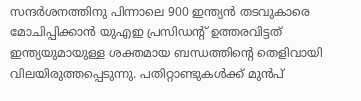സന്ദർശനത്തിനു പിന്നാലെ 900 ഇന്ത്യൻ തടവുകാരെ മോചിപ്പിക്കാൻ യുഎഇ പ്രസിഡന്റ് ഉത്തരവിട്ടത് ഇന്ത്യയുമായുള്ള ശക്തമായ ബന്ധത്തിന്റെ തെളിവായി വിലയിരുത്തപ്പെടുന്നു. പതിറ്റാണ്ടുകൾക്ക് മുൻപ്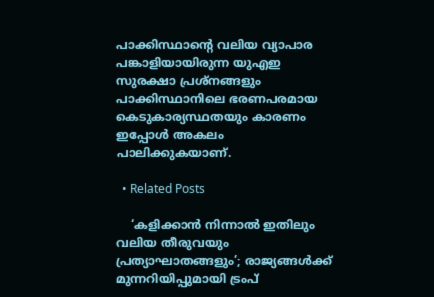പാക്കിസ്ഥാന്റെ വലിയ വ്യാപാര പങ്കാളിയായിരുന്ന യുഎഇ സുരക്ഷാ പ്രശ്നങ്ങളും പാക്കിസ്ഥാനിലെ ഭരണപരമായ കെടുകാര്യസ്ഥതയും കാരണം ഇപ്പോൾ അകലം പാലിക്കുകയാണ്.

  • Related Posts

    ‘കളിക്കാൻ നിന്നാൽ ഇതിലും വലിയ തീരുവയും പ്രത്യാഘാതങ്ങളും’; രാജ്യങ്ങൾക്ക് മുന്നറിയിപ്പുമായി ട്രംപ്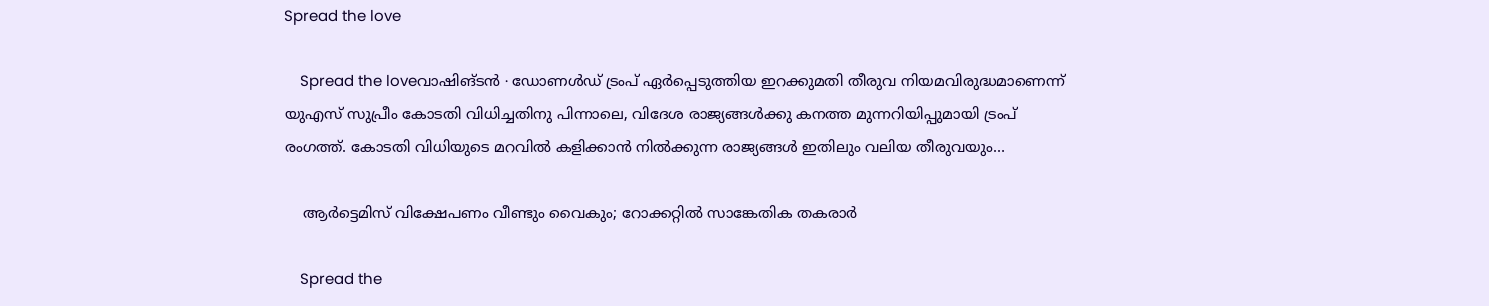Spread the love

    Spread the loveവാഷിങ്ടൻ ∙ ഡോണൾഡ് ട്രംപ് ഏർപ്പെടുത്തിയ ഇറക്കുമതി തീരുവ നിയമവിരുദ്ധമാണെന്ന് യുഎസ് സുപ്രീം കോടതി വിധിച്ചതിനു പിന്നാലെ, വിദേശ രാജ്യങ്ങൾക്കു കനത്ത മുന്നറിയിപ്പുമായി ട്രംപ് രംഗത്ത്. കോടതി വിധിയുടെ മറവിൽ കളിക്കാൻ നിൽക്കുന്ന രാജ്യങ്ങൾ ഇതിലും വലിയ തീരുവയും…

    ആർട്ടെമിസ് വിക്ഷേപണം വീണ്ടും വൈകും; റോക്കറ്റിൽ സാങ്കേതിക തകരാർ

    Spread the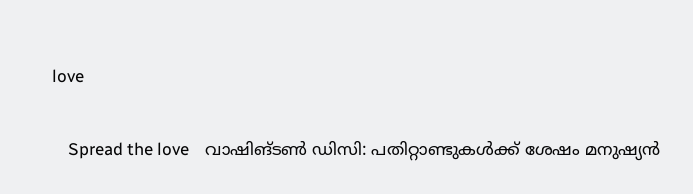love

    Spread the love    വാഷിങ്ടൺ ഡിസി: പതിറ്റാണ്ടുകൾക്ക് ശേഷം മനുഷ്യൻ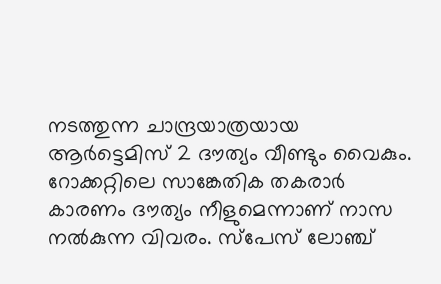നടത്തുന്ന ചാന്ദ്രയാത്രയായ ആർട്ടെമിസ് 2 ദൗത്യം വീണ്ടും വൈകും. റോക്കറ്റിലെ സാങ്കേതിക തകരാർ കാരണം ദൗത്യം നീളുമെന്നാണ് നാസ നൽകുന്ന വിവരം. സ്പേസ് ലോഞ്ച്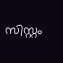സിസ്റ്റം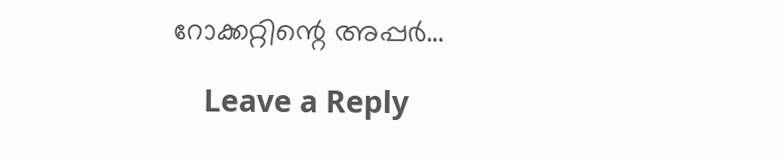റോക്കറ്റിന്റെ അപ്പർ…

    Leave a Reply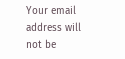Your email address will not be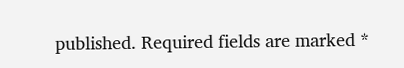published. Required fields are marked *